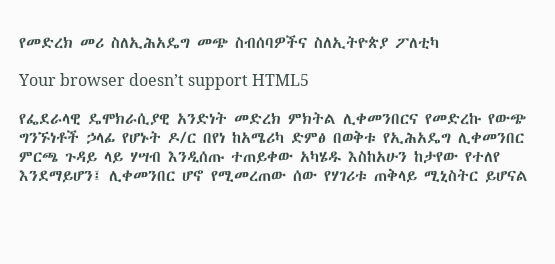የመድረክ መሪ ስለኢሕአዴግ መጭ ስብሰባዎችና ስለኢትዮጵያ ፖለቲካ

Your browser doesn’t support HTML5

የፌደራላዊ ዴሞክራሲያዊ አንድነት መድረክ ምክትል ሊቀመንበርና የመድረኩ የውጭ ግንኙነቶች ኃላፊ የሆኑት ዶ/ር በየነ ከአሜሪካ ድምፅ በወቅቱ የኢሕአዴግ ሊቀመንበር ምርጫ ጉዳይ ላይ ሃሣብ እንዲሰጡ ተጠይቀው አካሄዱ እስከአሁን ከታየው የተለየ እንደማይሆን፤ ሊቀመንበር ሆኖ የሚመረጠው ሰው የሃገሪቱ ጠቅላይ ሚኒስትር ይሆናል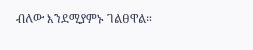ብለው እንደሚያምኑ ገልፀዋል።